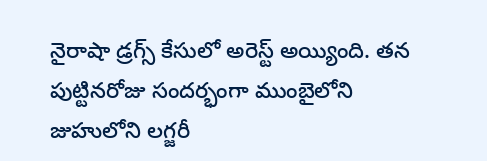నైరాషా డ్రగ్స్ కేసులో అరెస్ట్ అయ్యింది. తన పుట్టినరోజు సందర్భంగా ముంబైలోని జుహులోని లగ్జరీ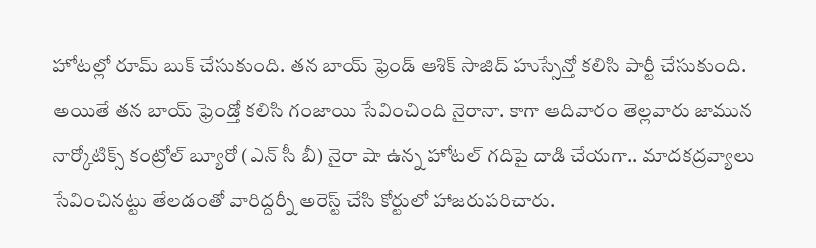హోటల్లో రూమ్ బుక్ చేసుకుంది. తన బాయ్ ఫ్రెండ్ ఆశిక్ సాజిద్ హుస్సేన్తో కలిసి పార్టీ చేసుకుంది. అయితే తన బాయ్ ఫ్రెండ్తో కలిసి గంజాయి సేవించింది నైరానా. కాగా ఆదివారం తెల్లవారు జామున నార్కోటిక్స్ కంట్రోల్ బ్యూరో (ఎన్ సీ బీ) నైరా షా ఉన్న హోటల్ గదిపై దాడి చేయగా.. మాదకద్రవ్యాలు సేవించినట్టు తేలడంతో వారిద్దర్నీ అరెస్ట్ చేసి కోర్టులో హాజరుపరిచారు.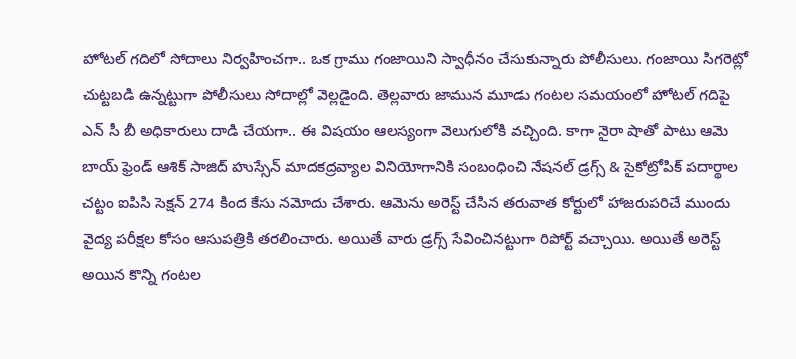హోటల్ గదిలో సోదాలు నిర్వహించగా.. ఒక గ్రాము గంజాయిని స్వాధీనం చేసుకున్నారు పోలీసులు. గంజాయి సిగరెట్లో చుట్టబడి ఉన్నట్టుగా పోలీసులు సోదాల్లో వెల్లడైంది. తెల్లవారు జామున మూడు గంటల సమయంలో హోటల్ గదిపై ఎన్ సీ బీ అధికారులు దాడి చేయగా.. ఈ విషయం ఆలస్యంగా వెలుగులోకి వచ్చింది. కాగా నైరా షాతో పాటు ఆమె బాయ్ ఫ్రెండ్ ఆశిక్ సాజిద్ హుస్సేన్ మాదకద్రవ్యాల వినియోగానికి సంబంధించి నేషనల్ డ్రగ్స్ & సైకోట్రోపిక్ పదార్థాల చట్టం ఐపిసి సెక్షన్ 274 కింద కేసు నమోదు చేశారు. ఆమెను అరెస్ట్ చేసిన తరువాత కోర్టులో హాజరుపరిచే ముందు వైద్య పరీక్షల కోసం ఆసుపత్రికి తరలించారు. అయితే వారు డ్రగ్స్ సేవించినట్టుగా రిపోర్ట్ వచ్చాయి. అయితే అరెస్ట్ అయిన కొన్ని గంటల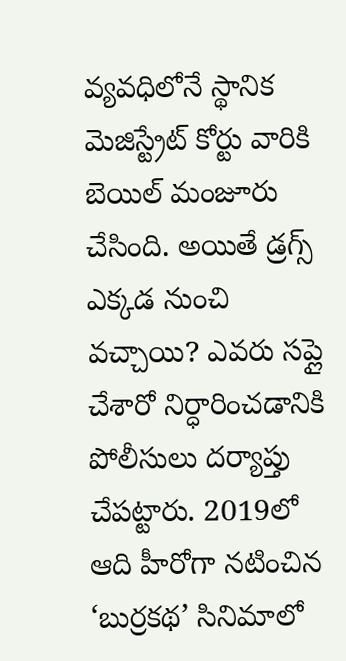వ్యవధిలోనే స్థానిక మెజిస్ట్రేట్ కోర్టు వారికి బెయిల్ మంజూరు చేసింది. అయితే డ్రగ్స్ ఎక్కడ నుంచి వచ్చాయి? ఎవరు సప్లై చేశారో నిర్ధారించడానికి పోలీసులు దర్యాప్తు చేపట్టారు. 2019లో ఆది హీరోగా నటించిన ‘బుర్రకథ’ సినిమాలో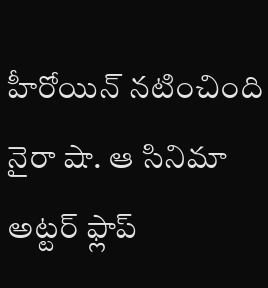హీరోయిన్ నటించింది నైరా షా. ఆ సినిమా అట్టర్ ఫ్లాప్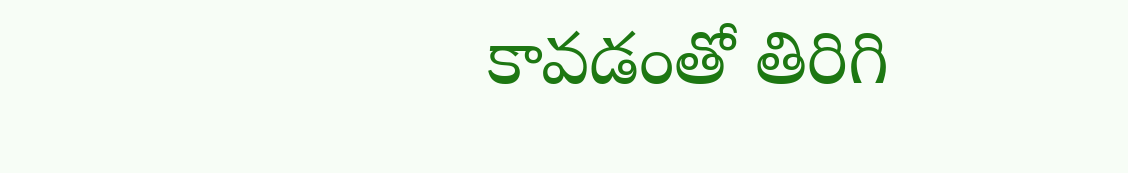కావడంతో తిరిగి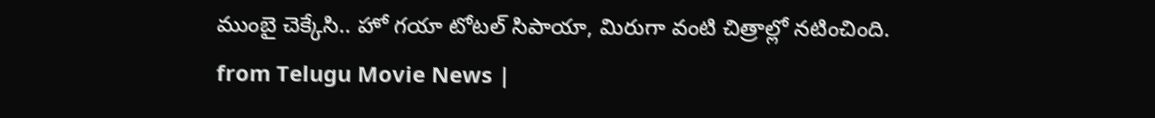ముంబై చెక్కేసి.. హో గయా టోటల్ సిపాయా, మిరుగా వంటి చిత్రాల్లో నటించింది.
from Telugu Movie News |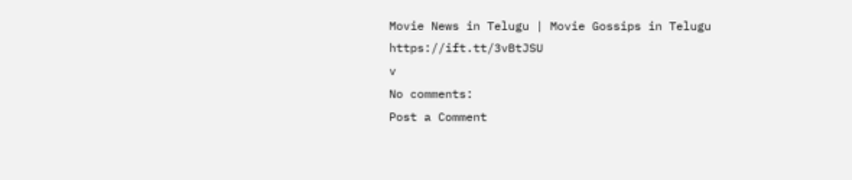Movie News in Telugu | Movie Gossips in Telugu https://ift.tt/3vBtJSU
v
No comments:
Post a Comment